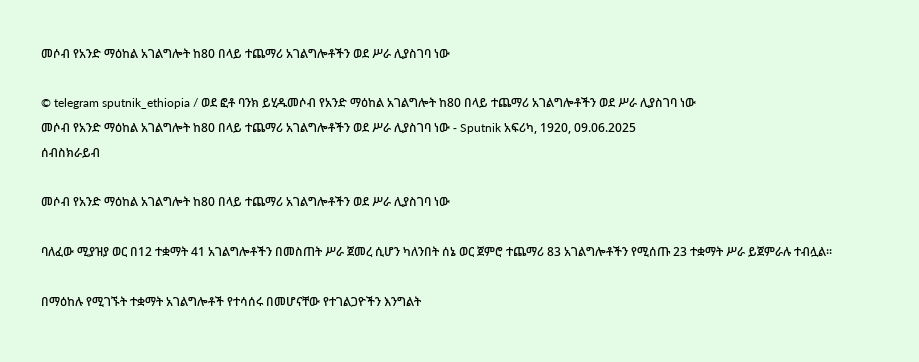መሶብ የአንድ ማዕከል አገልግሎት ከ80 በላይ ተጨማሪ አገልግሎቶችን ወደ ሥራ ሊያስገባ ነው

© telegram sputnik_ethiopia / ወደ ፎቶ ባንክ ይሂዱመሶብ የአንድ ማዕከል አገልግሎት ከ80 በላይ ተጨማሪ አገልግሎቶችን ወደ ሥራ ሊያስገባ ነው
መሶብ የአንድ ማዕከል አገልግሎት ከ80 በላይ ተጨማሪ አገልግሎቶችን ወደ ሥራ ሊያስገባ ነው - Sputnik አፍሪካ, 1920, 09.06.2025
ሰብስክራይብ

መሶብ የአንድ ማዕከል አገልግሎት ከ80 በላይ ተጨማሪ አገልግሎቶችን ወደ ሥራ ሊያስገባ ነው

ባለፈው ሚያዝያ ወር በ12 ተቋማት 41 አገልግሎቶችን በመስጠት ሥራ ጀመረ ሲሆን ካለንበት ሰኔ ወር ጀምሮ ተጨማሪ 83 አገልግሎቶችን የሚሰጡ 23 ተቋማት ሥራ ይጀምራሉ ተብሏል፡፡

በማዕከሉ የሚገኙት ተቋማት አገልግሎቶች የተሳሰሩ በመሆናቸው የተገልጋዮችን እንግልት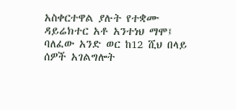አስቀርተዋል ያሉት የተቋሙ ዳይሬክተር አቶ አንተነህ ማሞ፤ ባለፈው አንድ ወር ከ12 ሺህ በላይ ሰዎች አገልግሎት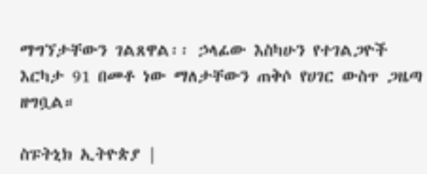ማግኘታቸውን ገልጸዋል፡፡ ኃላፊው እስካሁን የተገልጋዮች እርካታ 91 በመቶ ነው ማለታቸውን ጠቅሶ የሀገር ውስጥ ጋዜጣ ዘግቧል።

ስፑትኒክ ኢትዮጵያ |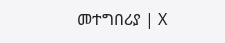መተግበሪያ | X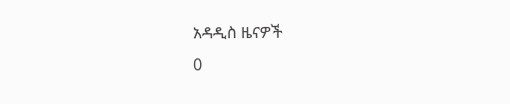አዳዲስ ዜናዎች
0